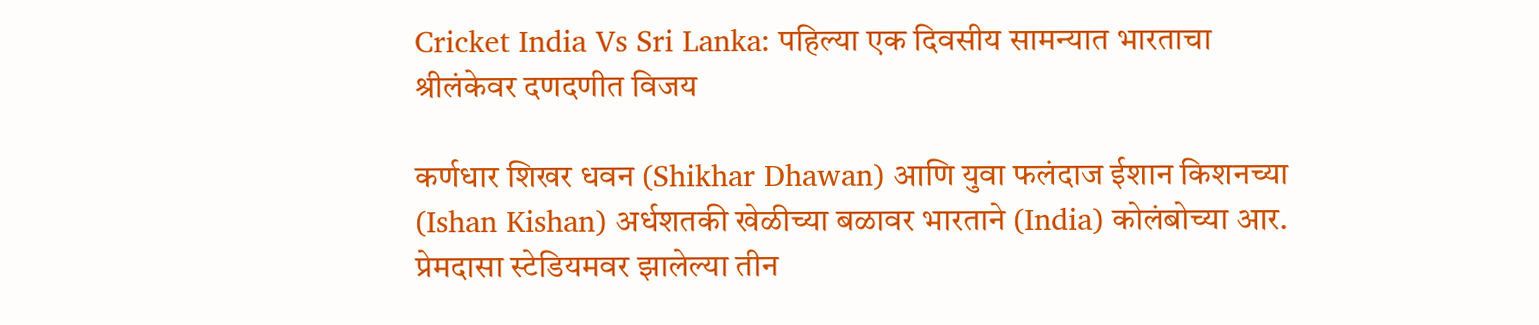Cricket India Vs Sri Lanka: पहिल्या एक दिवसीय सामन्यात भारताचा श्रीलंकेवर दणदणीत विजय

कर्णधार शिखर धवन (Shikhar Dhawan) आणि युवा फलंदाज ईशान किशनच्या (Ishan Kishan) अर्धशतकी खेळीच्या बळावर भारताने (India) कोलंबोच्या आर. प्रेमदासा स्टेडियमवर झालेल्या तीन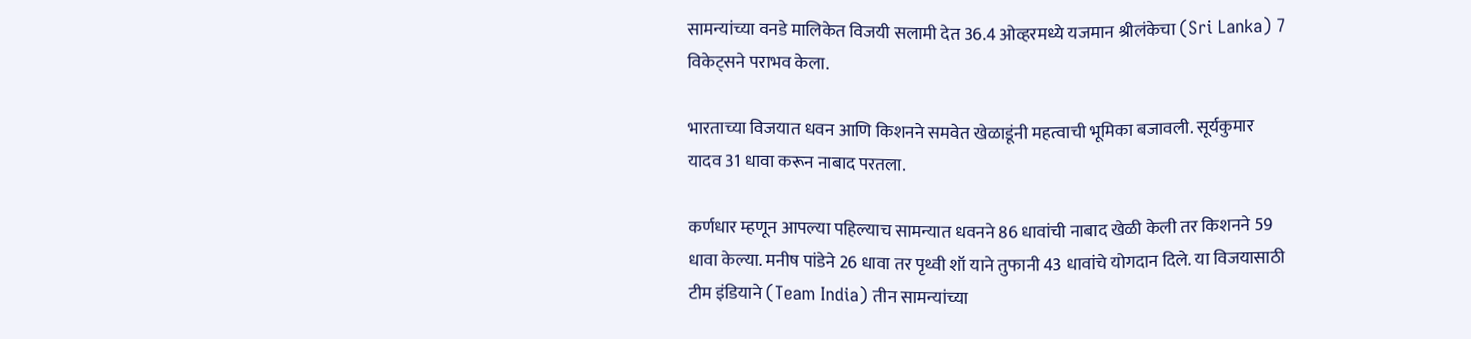सामन्यांच्या वनडे मालिकेत विजयी सलामी देत 36.4 ओव्हरमध्ये यजमान श्रीलंकेचा (Sri Lanka) 7 विकेट्सने पराभव केला.

भारताच्या विजयात धवन आणि किशनने समवेत खेळाडूंनी महत्वाची भूमिका बजावली. सूर्यकुमार यादव 31 धावा करून नाबाद परतला.

कर्णधार म्हणून आपल्या पहिल्याच सामन्यात धवनने 86 धावांची नाबाद खेळी केली तर किशनने 59 धावा केल्या. मनीष पांडेने 26 धावा तर पृथ्वी शॉ याने तुफानी 43 धावांचे योगदान दिले. या विजयासाठी टीम इंडियाने (Team India) तीन सामन्यांच्या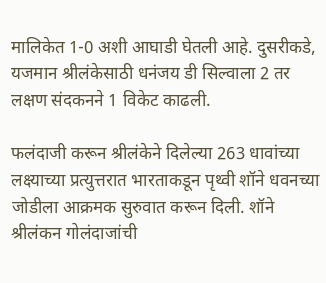मालिकेत 1-0 अशी आघाडी घेतली आहे. दुसरीकडे, यजमान श्रीलंकेसाठी धनंजय डी सिल्वाला 2 तर लक्षण संदकनने 1 विकेट काढली.

फलंदाजी करून श्रीलंकेने दिलेल्या 263 धावांच्या लक्ष्याच्या प्रत्युत्तरात भारताकडून पृथ्वी शॉने धवनच्या जोडीला आक्रमक सुरुवात करून दिली. शॉने श्रीलंकन गोलंदाजांची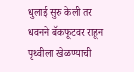धुलाई सुरु केली तर धवनने बॅकफूटवर राहून पृथ्वीला खेळण्याची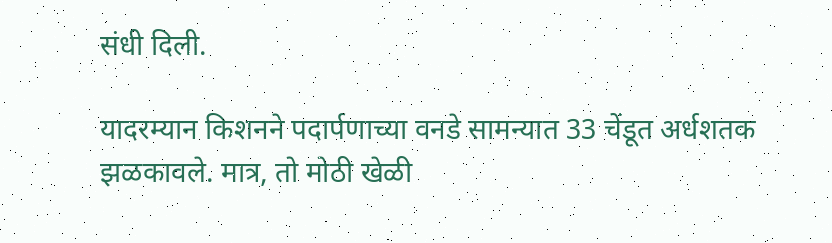संधी दिली.

यादरम्यान किशनने पदार्पणाच्या वनडे सामन्यात 33 चेंडूत अर्धशतक झळकावले. मात्र, तो मोठी खेळी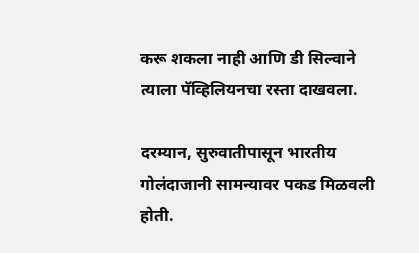करू शकला नाही आणि डी सिल्वाने त्याला पॅव्हिलियनचा रस्ता दाखवला.

दरम्यान, सुरुवातीपासून भारतीय गोलंदाजानी सामन्यावर पकड मिळवली होती.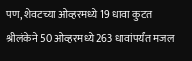पण, शेवटच्या ओव्हरमध्ये 19 धावा कुटत श्रीलंकेने 50 ओव्हरमध्ये 263 धावांपर्यंत मजल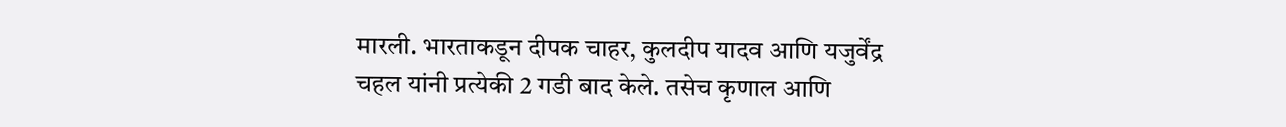मारली. भारताकडून दीपक चाहर, कुलदीप यादव आणि यजुर्वेंद्र चहल यांनी प्रत्येकी 2 गडी बाद केले. तसेच कृणाल आणि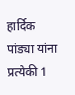हार्दिक पांड्या यांना प्रत्येकी 1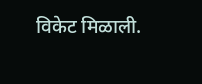विकेट मिळाली.